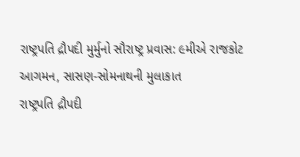રાષ્ટ્રપતિ દ્રૌપદી મુર્મુનો સૌરાષ્ટ્ર પ્રવાસ: ૯મીએ રાજકોટ આગમન, સાસણ-સોમનાથની મુલાકાત
રાષ્ટ્રપતિ દ્રૌપદી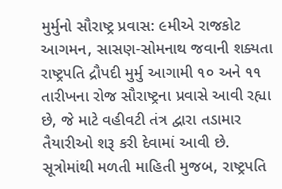મુર્મુનો સૌરાષ્ટ્ર પ્રવાસ: ૯મીએ રાજકોટ આગમન, સાસણ-સોમનાથ જવાની શક્યતા
રાષ્ટ્રપતિ દ્રૌપદી મુર્મુ આગામી ૧૦ અને ૧૧ તારીખના રોજ સૌરાષ્ટ્રના પ્રવાસે આવી રહ્યા છે, જે માટે વહીવટી તંત્ર દ્વારા તડામાર તૈયારીઓ શરૂ કરી દેવામાં આવી છે.
સૂત્રોમાંથી મળતી માહિતી મુજબ, રાષ્ટ્રપતિ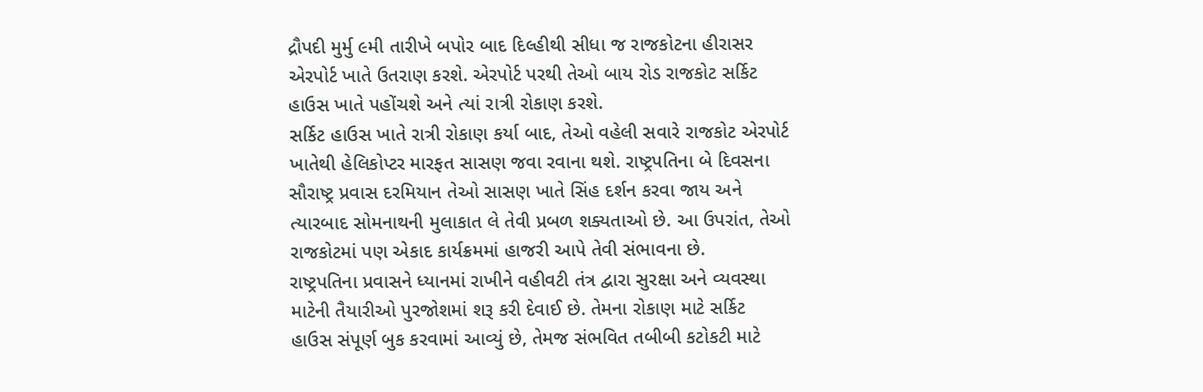દ્રૌપદી મુર્મુ ૯મી તારીખે બપોર બાદ દિલ્હીથી સીધા જ રાજકોટના હીરાસર એરપોર્ટ ખાતે ઉતરાણ કરશે. એરપોર્ટ પરથી તેઓ બાય રોડ રાજકોટ સર્કિટ હાઉસ ખાતે પહોંચશે અને ત્યાં રાત્રી રોકાણ કરશે.
સર્કિટ હાઉસ ખાતે રાત્રી રોકાણ કર્યા બાદ, તેઓ વહેલી સવારે રાજકોટ એરપોર્ટ ખાતેથી હેલિકોપ્ટર મારફત સાસણ જવા રવાના થશે. રાષ્ટ્રપતિના બે દિવસના સૌરાષ્ટ્ર પ્રવાસ દરમિયાન તેઓ સાસણ ખાતે સિંહ દર્શન કરવા જાય અને ત્યારબાદ સોમનાથની મુલાકાત લે તેવી પ્રબળ શક્યતાઓ છે. આ ઉપરાંત, તેઓ રાજકોટમાં પણ એકાદ કાર્યક્રમમાં હાજરી આપે તેવી સંભાવના છે.
રાષ્ટ્રપતિના પ્રવાસને ધ્યાનમાં રાખીને વહીવટી તંત્ર દ્વારા સુરક્ષા અને વ્યવસ્થા માટેની તૈયારીઓ પુરજોશમાં શરૂ કરી દેવાઈ છે. તેમના રોકાણ માટે સર્કિટ હાઉસ સંપૂર્ણ બુક કરવામાં આવ્યું છે, તેમજ સંભવિત તબીબી કટોકટી માટે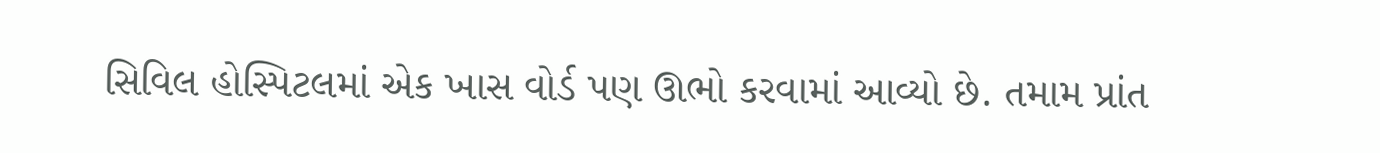સિવિલ હોસ્પિટલમાં એક ખાસ વોર્ડ પણ ઊભો કરવામાં આવ્યો છે. તમામ પ્રાંત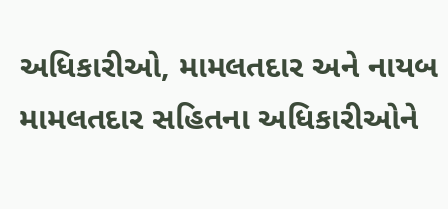અધિકારીઓ, મામલતદાર અને નાયબ મામલતદાર સહિતના અધિકારીઓને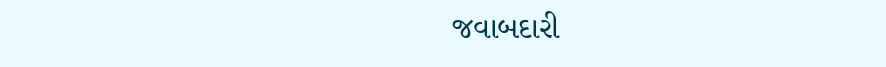જવાબદારી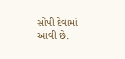સોંપી દેવામાં આવી છે.